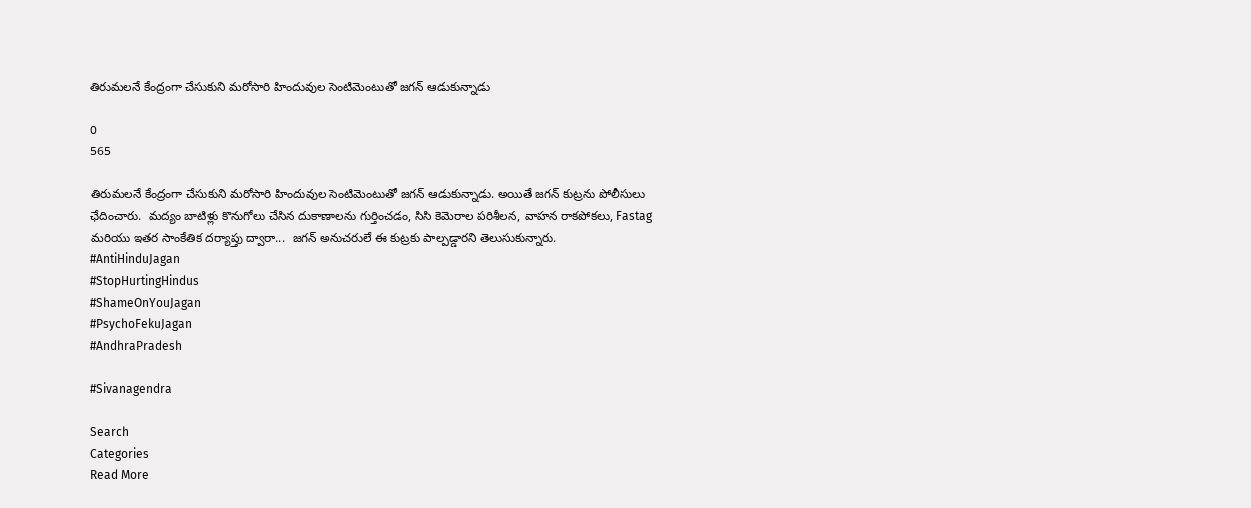తిరుమలనే కేంద్రంగా చేసుకుని మరోసారి హిందువుల సెంటిమెంటుతో జగన్ ఆడుకున్నాడు

0
565

తిరుమలనే కేంద్రంగా చేసుకుని మరోసారి హిందువుల సెంటిమెంటుతో జగన్ ఆడుకున్నాడు. అయితే జగన్ కుట్రను పోలీసులు ఛేదించారు.  మద్యం బాటిళ్లు కొనుగోలు చేసిన దుకాణాలను గుర్తించడం, సిసి కెమెరాల పరిశీలన, వాహన రాకపోకలు, Fastag మరియు ఇతర సాంకేతిక దర్యాప్తు ద్వారా...  జగన్ అనుచరులే ఈ కుట్రకు పాల్పడ్డారని తెలుసుకున్నారు.
#AntiHinduJagan
#StopHurtingHindus
#ShameOnYouJagan
#PsychoFekuJagan
#AndhraPradesh

#Sivanagendra

Search
Categories
Read More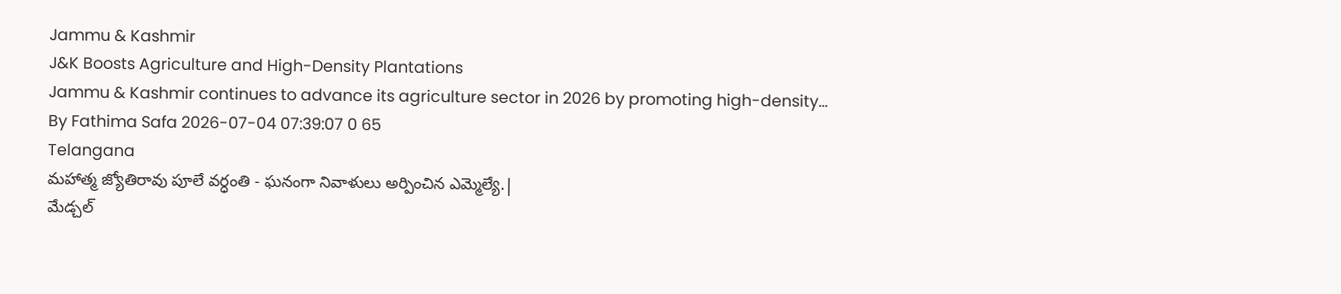Jammu & Kashmir
J&K Boosts Agriculture and High-Density Plantations
Jammu & Kashmir continues to advance its agriculture sector in 2026 by promoting high-density...
By Fathima Safa 2026-07-04 07:39:07 0 65
Telangana
మహాత్మ జ్యోతిరావు పూలే వర్ధంతి - ఘనంగా నివాళులు అర్పించిన ఎమ్మెల్యే.|
మేడ్చల్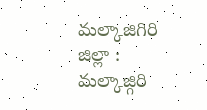మల్కాజిగిరి జిల్లా :  మల్కాజ్గిరి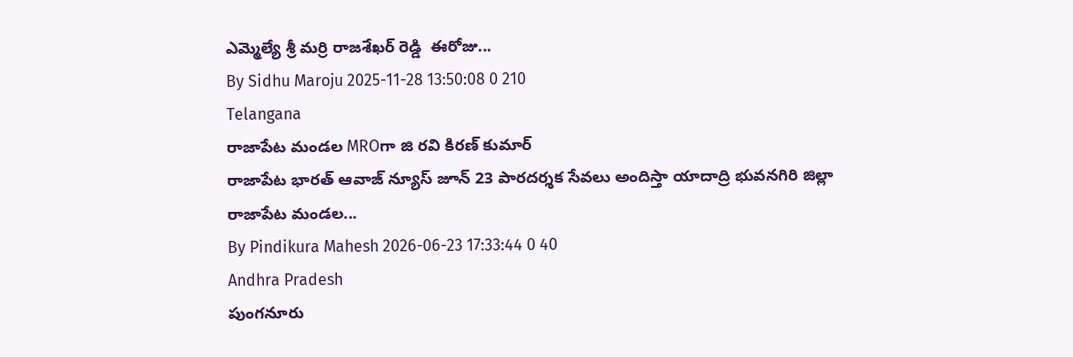ఎమ్మెల్యే శ్రీ మర్రి రాజశేఖర్ రెడ్డి  ఈరోజు...
By Sidhu Maroju 2025-11-28 13:50:08 0 210
Telangana
రాజాపేట మండల MROగా జి రవి కిరణ్ కుమార్
రాజాపేట భారత్ ఆవాజ్ న్యూస్ జూన్ 23 పారదర్శక సేవలు అందిస్తా యాదాద్రి భువనగిరి జిల్లా రాజాపేట మండల...
By Pindikura Mahesh 2026-06-23 17:33:44 0 40
Andhra Pradesh
పుంగనూరు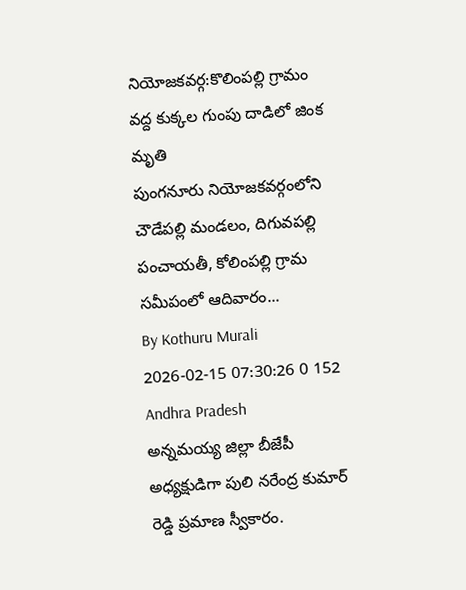నియోజకవర్గ:కొలింపల్లి గ్రామం వద్ద కుక్కల గుంపు దాడిలో జింక మృతి
పుంగనూరు నియోజకవర్గంలోని చౌడేపల్లి మండలం, దిగువపల్లి పంచాయతీ, కోలింపల్లి గ్రామ సమీపంలో ఆదివారం...
By Kothuru Murali 2026-02-15 07:30:26 0 152
Andhra Pradesh
అన్నమయ్య జిల్లా బీజేపీ అధ్యక్షుడిగా పులి నరేంద్ర కుమార్ రెడ్డి ప్రమాణ స్వీకారం.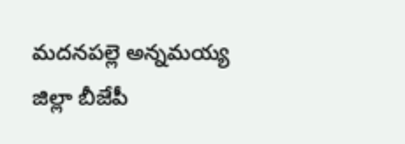మదనపల్లె అన్నమయ్య జిల్లా బీజేపీ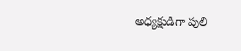అధ్యక్షుడిగా పులి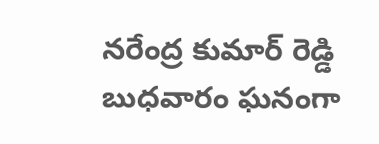నరేంద్ర కుమార్ రెడ్డి బుధవారం ఘనంగా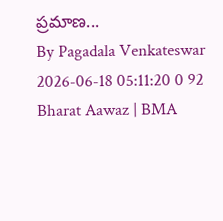ప్రమాణ...
By Pagadala Venkateswar 2026-06-18 05:11:20 0 92
Bharat Aawaz | BMA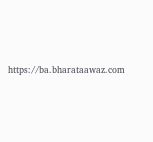https://ba.bharataawaz.com